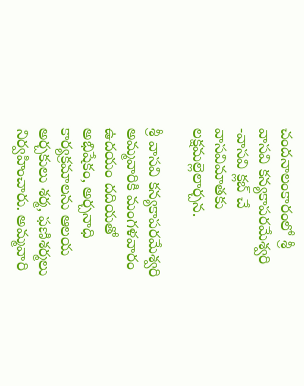చందనాలంకారంలో శ్రీ వాసవి కన్యకాపరమేశ్వరి -వాసవి క్లబ్ చే వాసవిమాతకు లక్షమల్లెలార్చన.

శ్రీ వాసవి కన్యకాపరమేశ్వరి అమ్మవారికి మంగళవారం ఉదయం దదియతో అభిషేకం, అర్చనాధి కార్యక్రమాలను ఆలయ అర్చకులు శర్మ, ఫణిశర్మలు నిర్వహించారు. అమ్మవారి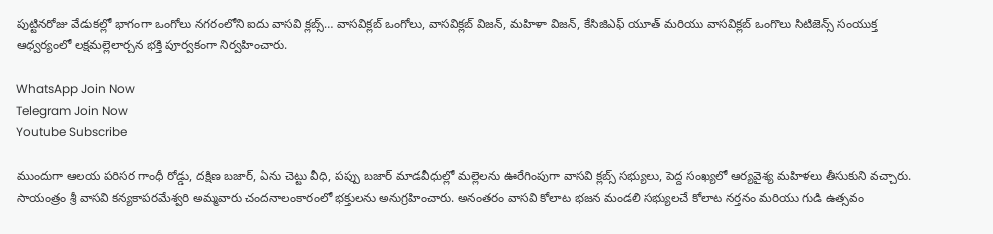పుట్టినరోజు వేడుకల్లో భాగంగా ఒంగోలు నగరంలోని ఐదు వాసవి క్లబ్స్… వాసవిక్లబ్ ఒంగోలు, వాసవిక్లబ్ విజన్, మహిళా విజన్, కేసిజిఎఫ్ యూత్ మరియు వాసవిక్లబ్ ఒంగొలు సిటిజెన్స్ సంయుక్త ఆధ్వర్యంలో లక్షమల్లెలార్చన భక్తి పూర్వకంగా నిర్వహించారు.

WhatsApp Join Now
Telegram Join Now
Youtube Subscribe

ముందుగా ఆలయ పరిసర గాంధీ రోడ్డు, దక్షిణ బజార్, ఏను చెట్టు వీధి, పప్పు బజార్ మాడవీధుల్లో మల్లెలను ఊరేగింపుగా వాసవి క్లబ్స్ సభ్యులు, పెద్ద సంఖ్యలో ఆర్యవైశ్య మహిళలు తీసుకుని వచ్చారు. సాయంత్రం శ్రీ వాసవి కన్యకాపరమేశ్వరి అమ్మవారు చందనాలంకారంలో భక్తులను అనుగ్రహించారు. అనంతరం వాసవి కోలాట భజన మండలి సభ్యులచే కోలాట నర్తనం మరియు గుడి ఉత్సవం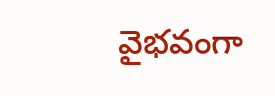వైభవంగా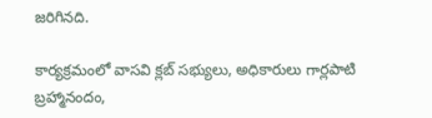జరిగినది.

కార్యక్రమంలో వాసవి క్లబ్ సభ్యులు, అధికారులు గార్లపాటి బ్రహ్మానందం,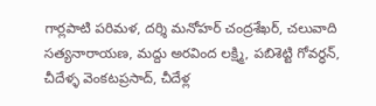గార్లపాటి పరిమళ, దర్శి మనోహర్ చంద్రశేఖర్, చలువాది సత్యనారాయణ, మద్దు అరవింద లక్ష్మి, పబిశెట్టి గోవర్ధన్, చీదేళ్ళ వెంకటప్రసాద్, చీదేళ్ల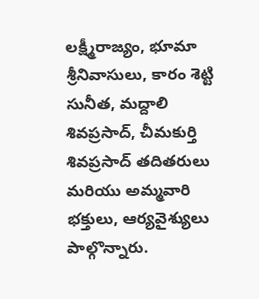లక్ష్మీరాజ్యం, భూమా శ్రీనివాసులు, కారం శెట్టి సునీత, మద్దాలి శివప్రసాద్, చీమకుర్తి శివప్రసాద్ తదితరులు మరియు అమ్మవారి భక్తులు, ఆర్యవైశ్యులు పాల్గొన్నారు.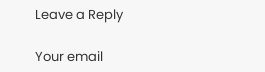Leave a Reply

Your email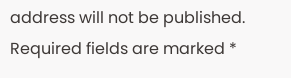address will not be published. Required fields are marked *